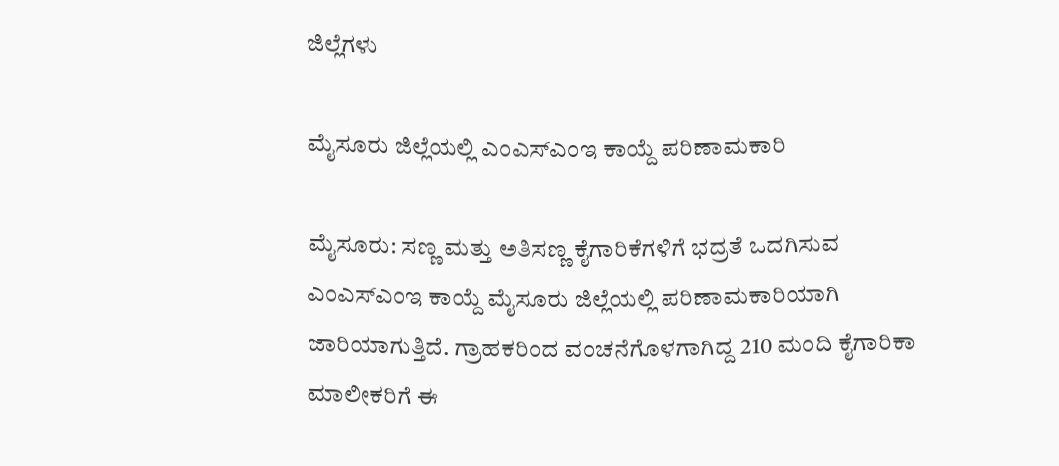ಜಿಲ್ಲೆಗಳು

ಮೈಸೂರು ಜಿಲ್ಲೆಯಲ್ಲಿ ಎಂಎಸ್‌ಎಂಇ ಕಾಯ್ದೆ ಪರಿಣಾಮಕಾರಿ

ಮೈಸೂರು: ಸಣ್ಣ ಮತ್ತು ಅತಿಸಣ್ಣ ಕೈಗಾರಿಕೆಗಳಿಗೆ ಭದ್ರತೆ ಒದಗಿಸುವ ಎಂಎಸ್‌ಎಂಇ ಕಾಯ್ದೆ ಮೈಸೂರು ಜಿಲ್ಲೆಯಲ್ಲಿ ಪರಿಣಾಮಕಾರಿಯಾಗಿ ಜಾರಿಯಾಗುತ್ತಿದೆ. ಗ್ರಾಹಕರಿಂದ ವಂಚನೆಗೊಳಗಾಗಿದ್ದ 210 ಮಂದಿ ಕೈಗಾರಿಕಾ ಮಾಲೀಕರಿಗೆ ಈ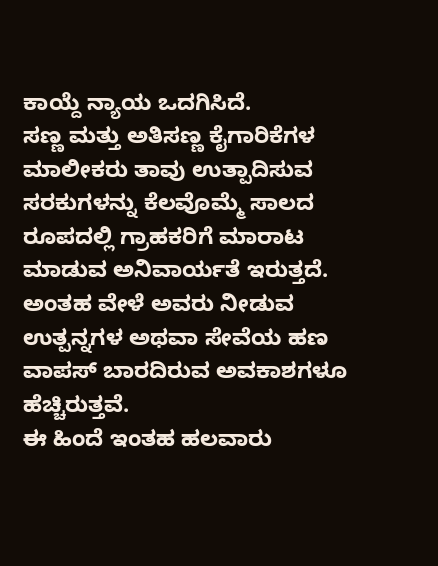ಕಾಯ್ದೆ ನ್ಯಾಯ ಒದಗಿಸಿದೆ.
ಸಣ್ಣ ಮತ್ತು ಅತಿಸಣ್ಣ ಕೈಗಾರಿಕೆಗಳ ಮಾಲೀಕರು ತಾವು ಉತ್ಪಾದಿಸುವ ಸರಕುಗಳನ್ನು ಕೆಲವೊಮ್ಮೆ ಸಾಲದ ರೂಪದಲ್ಲಿ ಗ್ರಾಹಕರಿಗೆ ಮಾರಾಟ ಮಾಡುವ ಅನಿವಾರ್ಯತೆ ಇರುತ್ತದೆ. ಅಂತಹ ವೇಳೆ ಅವರು ನೀಡುವ ಉತ್ಪನ್ನಗಳ ಅಥವಾ ಸೇವೆಯ ಹಣ ವಾಪಸ್ ಬಾರದಿರುವ ಅವಕಾಶಗಳೂ ಹೆಚ್ಚಿರುತ್ತವೆ.
ಈ ಹಿಂದೆ ಇಂತಹ ಹಲವಾರು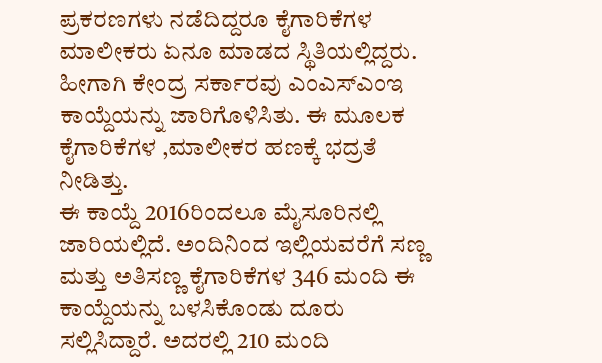ಪ್ರಕರಣಗಳು ನಡೆದಿದ್ದರೂ ಕೈಗಾರಿಕೆಗಳ ಮಾಲೀಕರು ಏನೂ ಮಾಡದ ಸ್ಥಿತಿಯಲ್ಲಿದ್ದರು. ಹೀಗಾಗಿ ಕೇಂದ್ರ ಸರ್ಕಾರವು ಎಂಎಸ್‌ಎಂಇ ಕಾಯ್ದೆಯನ್ನು ಜಾರಿಗೊಳಿಸಿತು. ಈ ಮೂಲಕ ಕೈಗಾರಿಕೆಗಳ ,ಮಾಲೀಕರ ಹಣಕ್ಕೆ ಭದ್ರತೆ ನೀಡಿತ್ತು.
ಈ ಕಾಯ್ದೆ 2016ರಿಂದಲೂ ಮೈಸೂರಿನಲ್ಲಿ ಜಾರಿಯಲ್ಲಿದೆ. ಅಂದಿನಿಂದ ಇಲ್ಲಿಯವರೆಗೆ ಸಣ್ಣ ಮತ್ತು ಅತಿಸಣ್ಣ ಕೈಗಾರಿಕೆಗಳ 346 ಮಂದಿ ಈ ಕಾಯ್ದೆಯನ್ನು ಬಳಸಿಕೊಂಡು ದೂರು ಸಲ್ಲಿಸಿದ್ದಾರೆ. ಅದರಲ್ಲಿ 210 ಮಂದಿ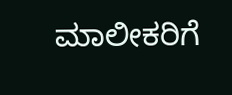ಮಾಲೀಕರಿಗೆ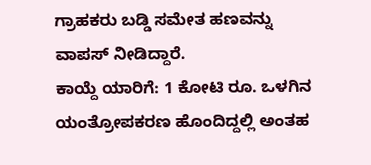ಗ್ರಾಹಕರು ಬಡ್ಡಿ ಸಮೇತ ಹಣವನ್ನು ವಾಪಸ್ ನೀಡಿದ್ದಾರೆ.
ಕಾಯ್ದೆ ಯಾರಿಗೆ: 1 ಕೋಟಿ ರೂ. ಒಳಗಿನ ಯಂತ್ರೋಪಕರಣ ಹೊಂದಿದ್ದಲ್ಲಿ ಅಂತಹ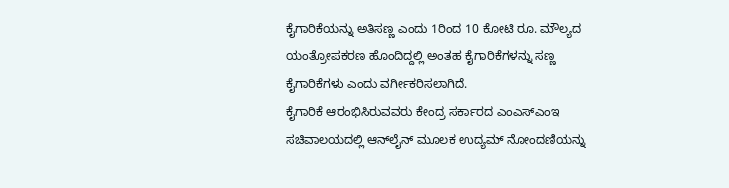ಕೈಗಾರಿಕೆಯನ್ನು ಅತಿಸಣ್ಣ ಎಂದು 1ರಿಂದ 10 ಕೋಟಿ ರೂ. ಮೌಲ್ಯದ ಯಂತ್ರೋಪಕರಣ ಹೊಂದಿದ್ದಲ್ಲಿ ಅಂತಹ ಕೈಗಾರಿಕೆಗಳನ್ನು ಸಣ್ಣ ಕೈಗಾರಿಕೆಗಳು ಎಂದು ವರ್ಗೀಕರಿಸಲಾಗಿದೆ.
ಕೈಗಾರಿಕೆ ಆರಂಭಿಸಿರುವವರು ಕೇಂದ್ರ ಸರ್ಕಾರದ ಎಂಎಸ್‌ಎಂಇ ಸಚಿವಾಲಯದಲ್ಲಿ ಆನ್‌ಲೈನ್ ಮೂಲಕ ಉದ್ಯಮ್ ನೋಂದಣಿಯನ್ನು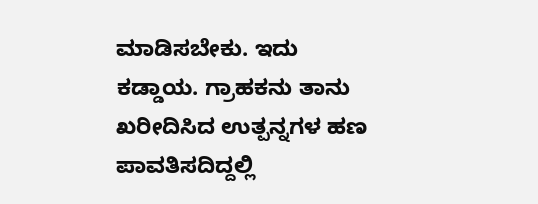ಮಾಡಿಸಬೇಕು. ಇದು ಕಡ್ಡಾಯ. ಗ್ರಾಹಕನು ತಾನು ಖರೀದಿಸಿದ ಉತ್ಪನ್ನಗಳ ಹಣ ಪಾವತಿಸದಿದ್ದಲ್ಲಿ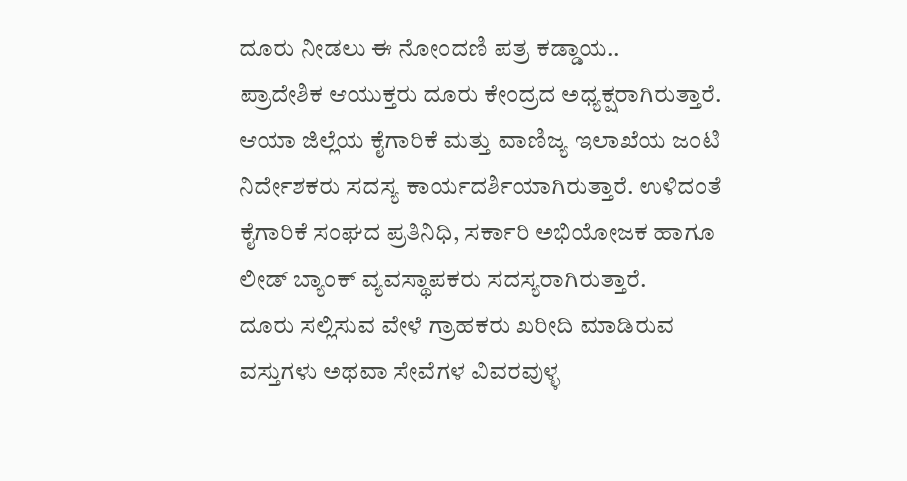ದೂರು ನೀಡಲು ಈ ನೋಂದಣಿ ಪತ್ರ ಕಡ್ಡಾಯ..
ಪ್ರಾದೇಶಿಕ ಆಯುಕ್ತರು ದೂರು ಕೇಂದ್ರದ ಅಧ್ಯಕ್ಷರಾಗಿರುತ್ತಾರೆ. ಆಯಾ ಜಿಲ್ಲೆಯ ಕೈಗಾರಿಕೆ ಮತ್ತು ವಾಣಿಜ್ಯ ಇಲಾಖೆಯ ಜಂಟಿ ನಿರ್ದೇಶಕರು ಸದಸ್ಯ ಕಾರ್ಯದರ್ಶಿಯಾಗಿರುತ್ತಾರೆ. ಉಳಿದಂತೆ ಕೈಗಾರಿಕೆ ಸಂಘದ ಪ್ರತಿನಿಧಿ, ಸರ್ಕಾರಿ ಅಭಿಯೋಜಕ ಹಾಗೂ ಲೀಡ್ ಬ್ಯಾಂಕ್ ವ್ಯವಸ್ಥಾಪಕರು ಸದಸ್ಯರಾಗಿರುತ್ತಾರೆ.
ದೂರು ಸಲ್ಲಿಸುವ ವೇಳೆ ಗ್ರಾಹಕರು ಖರೀದಿ ಮಾಡಿರುವ ವಸ್ತುಗಳು ಅಥವಾ ಸೇವೆಗಳ ವಿವರವುಳ್ಳ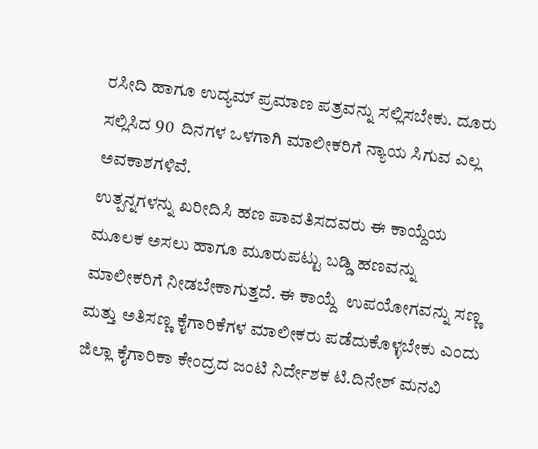ರಸೀದಿ ಹಾಗೂ ಉದ್ಯಮ್ ಪ್ರಮಾಣ ಪತ್ರವನ್ನು ಸಲ್ಲಿಸಬೇಕು. ದೂರು ಸಲ್ಲಿಸಿದ 90  ದಿನಗಳ ಒಳಗಾಗಿ ಮಾಲೀಕರಿಗೆ ನ್ಯಾಯ ಸಿಗುವ ಎಲ್ಲ ಅವಕಾಶಗಳಿವೆ.
ಉತ್ಪನ್ನಗಳನ್ನು ಖರೀದಿಸಿ ಹಣ ಪಾವತಿಸದವರು ಈ ಕಾಯ್ದೆಯ ಮೂಲಕ ಅಸಲು ಹಾಗೂ ಮೂರುಪಟ್ಟು ಬಡ್ಡಿ ಹಣವನ್ನು ಮಾಲೀಕರಿಗೆ ನೀಡಬೇಕಾಗುತ್ತದೆ. ಈ ಕಾಯ್ದೆ  ಉಪಯೋಗವನ್ನು ಸಣ್ಣ ಮತ್ತು ಅತಿಸಣ್ಣ ಕೈಗಾರಿಕೆಗಳ ಮಾಲೀಕರು ಪಡೆದುಕೊಳ್ಳಬೇಕು ಎಂದು ಜಿಲ್ಲಾ ಕೈಗಾರಿಕಾ ಕೇಂದ್ರದ ಜಂಟಿ ನಿರ್ದೇಶಕ ಟಿ.ದಿನೇಶ್ ಮನವಿ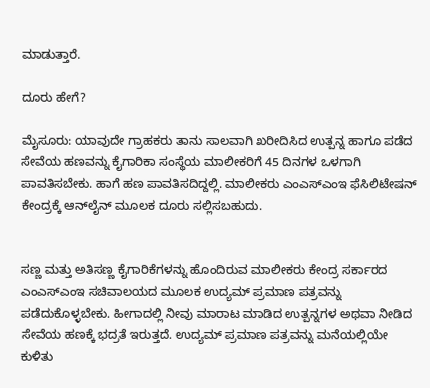ಮಾಡುತ್ತಾರೆ.

ದೂರು ಹೇಗೆ?

ಮೈಸೂರು: ಯಾವುದೇ ಗ್ರಾಹಕರು ತಾನು ಸಾಲವಾಗಿ ಖರೀದಿಸಿದ ಉತ್ಪನ್ನ ಹಾಗೂ ಪಡೆದ ಸೇವೆಯ ಹಣವನ್ನು ಕೈಗಾರಿಕಾ ಸಂಸ್ಥೆಯ ಮಾಲೀಕರಿಗೆ 45 ದಿನಗಳ ಒಳಗಾಗಿ ಪಾವತಿಸಬೇಕು. ಹಾಗೆ ಹಣ ಪಾವತಿಸದಿದ್ದಲ್ಲಿ. ಮಾಲೀಕರು ಎಂಎಸ್‌ಎಂಇ ಫೆಸಿಲಿಟೇಷನ್ ಕೇಂದ್ರಕ್ಕೆ ಆನ್‌ಲೈನ್ ಮೂಲಕ ದೂರು ಸಲ್ಲಿಸಬಹುದು.


ಸಣ್ಣ ಮತ್ತು ಅತಿಸಣ್ಣ ಕೈಗಾರಿಕೆಗಳನ್ನು ಹೊಂದಿರುವ ಮಾಲೀಕರು ಕೇಂದ್ರ ಸರ್ಕಾರದ ಎಂಎಸ್‌ಎಂಇ ಸಚಿವಾಲಯದ ಮೂಲಕ ಉದ್ಯಮ್ ಪ್ರಮಾಣ ಪತ್ರವನ್ನು ಪಡೆದುಕೊಳ್ಳಬೇಕು. ಹೀಗಾದಲ್ಲಿ ನೀವು ಮಾರಾಟ ಮಾಡಿದ ಉತ್ಪನ್ನಗಳ ಅಥವಾ ನೀಡಿದ ಸೇವೆಯ ಹಣಕ್ಕೆ ಭದ್ರತೆ ಇರುತ್ತದೆ. ಉದ್ಯಮ್ ಪ್ರಮಾಣ ಪತ್ರವನ್ನು ಮನೆಯಲ್ಲಿಯೇ ಕುಳಿತು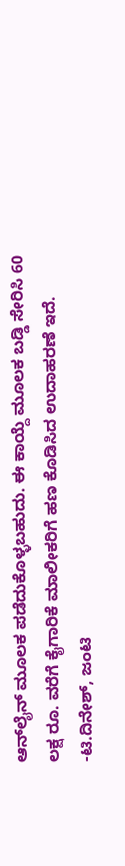ಆನ್‌ಲೈನ್ ಮೂಲಕ ಪಡೆದುಕೊಳ್ಳಬಹುದು. ಈ ಕಾಯ್ದೆ ಮೂಲಕ ಬಡ್ಡಿ ಸೇರಿಸಿ 60 ಲಕ್ಷ ರೂ. ವರೆಗೆ ಕೈಗಾರಿಕೆ ಮಾಲೀಕರಿಗೆ ಹಣ ಕೊಡಿಸಿದ ಉದಾಹರಣೆ ಇದೆ.
-ಟಿ.ದಿನೇಶ್, ಜಂಟಿ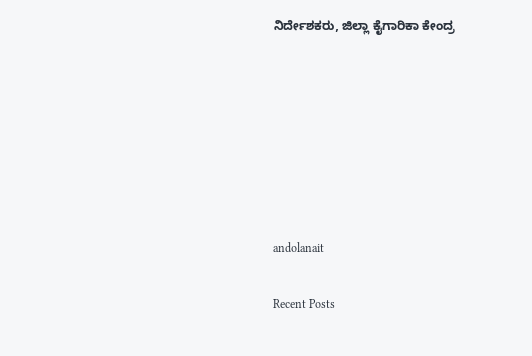ನಿರ್ದೇಶಕರು, ಜಿಲ್ಲಾ ಕೈಗಾರಿಕಾ ಕೇಂದ್ರ







andolanait

Recent Posts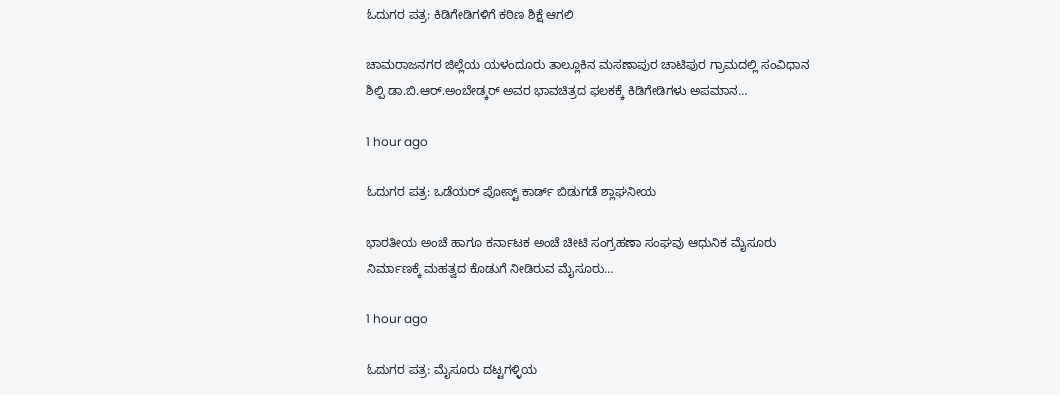ಓದುಗರ ಪತ್ರ: ಕಿಡಿಗೇಡಿಗಳಿಗೆ ಕಠಿಣ ಶಿಕ್ಷೆ ಆಗಲಿ

ಚಾಮರಾಜನಗರ ಜಿಲ್ಲೆಯ ಯಳಂದೂರು ತಾಲ್ಲೂಕಿನ ಮಸಣಾಪುರ ಚಾಟಿಪುರ ಗ್ರಾಮದಲ್ಲಿ ಸಂವಿಧಾನ ಶಿಲ್ಪಿ ಡಾ.ಬಿ.ಆರ್.ಅಂಬೇಡ್ಕರ್ ಅವರ ಭಾವಚಿತ್ರದ ಫಲಕಕ್ಕೆ ಕಿಡಿಗೇಡಿಗಳು ಅಪಮಾನ…

1 hour ago

ಓದುಗರ ಪತ್ರ: ಒಡೆಯರ್ ಪೋಸ್ಟ್ ಕಾರ್ಡ್ ಬಿಡುಗಡೆ ಶ್ಲಾಘನೀಯ

ಭಾರತೀಯ ಅಂಚೆ ಹಾಗೂ ಕರ್ನಾಟಕ ಅಂಚೆ ಚೀಟಿ ಸಂಗ್ರಹಣಾ ಸಂಘವು ಆಧುನಿಕ ಮೈಸೂರು ನಿರ್ಮಾಣಕ್ಕೆ ಮಹತ್ವದ ಕೊಡುಗೆ ನೀಡಿರುವ ಮೈಸೂರು…

1 hour ago

ಓದುಗರ ಪತ್ರ: ಮೈಸೂರು ದಟ್ಟಗಳ್ಳಿಯ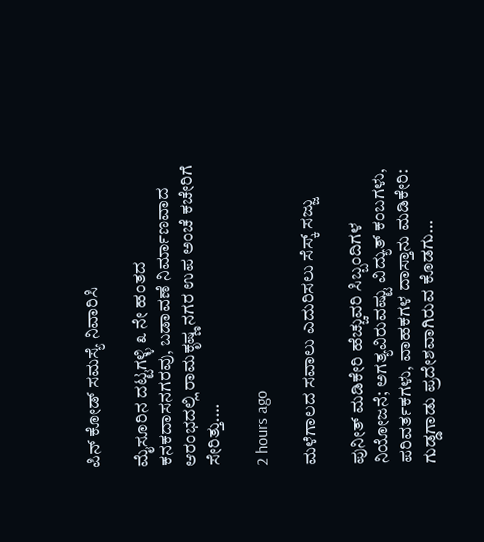ಪಿನ್ ಕೋಡ್ ಸಮಸ್ಯೆ ನಿವಾರಿಸಿ

ಮೈಸೂರಿನ ದಟ್ಟಗಳ್ಳಿ ೩ ನೇ ಹಂತದ ಕನಕದಾಸನಗರವು, ಬಡಾವಣೆ ನಿರ್ಮಾಣವಾದ ಆರಂಭದಲ್ಲಿ ರಾಮಕೃಷ್ಣ ನಗರ ಉಪ ಅಂಚೆ ಕಚೇರಿಗೆ ಸೇರಿತ್ತು.…

2 hours ago

ಮಳೆಗಾಲದ ಸವಾಲು ಎದುರಿಸಲು ಸೆಸ್ಕ್ ಸಜ್ಜು

ಪುನೀತ್ ಮಡಿಕೇರಿ ಹೆಚ್ಚುವರಿ ಸಿಬ್ಬಂದಿಗಳ ನಿಯೋಜನೆ; ಅಗತ್ಯವಿರುವಷ್ಟು ವಿದ್ಯುತ್ ಕಂಬಗಳು, ಪರಿವರ್ತಕಗಳು, ವಾಹಕಗಳ ದಾಸ್ತಾನು ಮಡಿಕೇರಿ: ಗುಡ್ಡಗಾಡು ಪ್ರದೇಶವಾಗಿರುವ ಕೊಡಗು…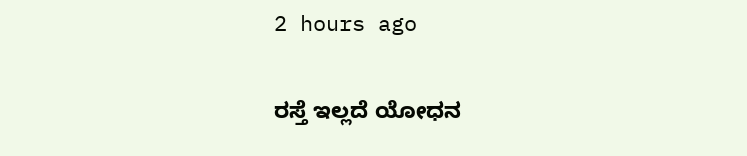2 hours ago

ರಸ್ತೆ ಇಲ್ಲದೆ ಯೋಧನ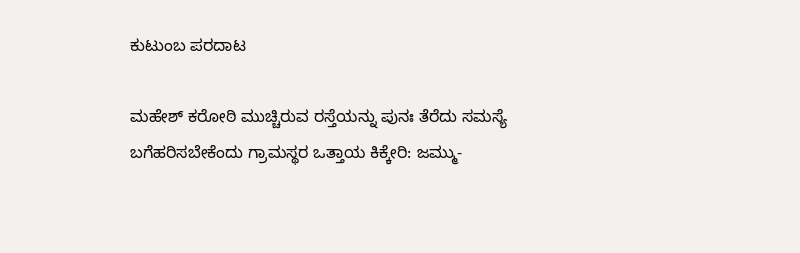ಕುಟುಂಬ ಪರದಾಟ

ಮಹೇಶ್ ಕರೋಠಿ ಮುಚ್ಚಿರುವ ರಸ್ತೆಯನ್ನು ಪುನಃ ತೆರೆದು ಸಮಸ್ಯೆ ಬಗೆಹರಿಸಬೇಕೆಂದು ಗ್ರಾಮಸ್ಥರ ಒತ್ತಾಯ ಕಿಕ್ಕೇರಿ: ಜಮ್ಮು-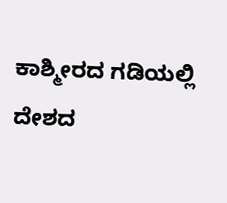ಕಾಶ್ಮೀರದ ಗಡಿಯಲ್ಲಿ ದೇಶದ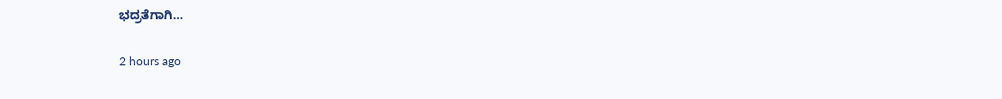ಭದ್ರತೆಗಾಗಿ…

2 hours ago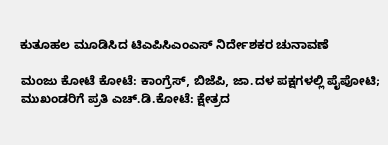ಕುತೂಹಲ ಮೂಡಿಸಿದ ಟಿಎಪಿಸಿಎಂಎಸ್ ನಿರ್ದೇಶಕರ ಚುನಾವಣೆ

ಮಂಜು ಕೋಟೆ ಕೋಟೆ: ಕಾಂಗ್ರೆಸ್, ಬಿಜೆಪಿ, ಜಾ.ದಳ ಪಕ್ಷಗಳಲ್ಲಿ ಪೈಪೋಟಿ; ಮುಖಂಡರಿಗೆ ಪ್ರತಿ ಎಚ್.ಡಿ.ಕೋಟೆ: ಕ್ಷೇತ್ರದ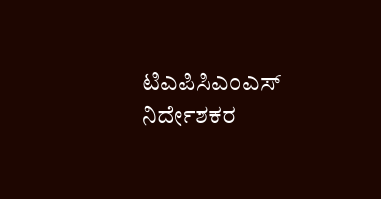ಟಿಎಪಿಸಿಎಂಎಸ್ ನಿರ್ದೇಶಕರ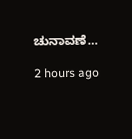ಚುನಾವಣೆ…

2 hours ago